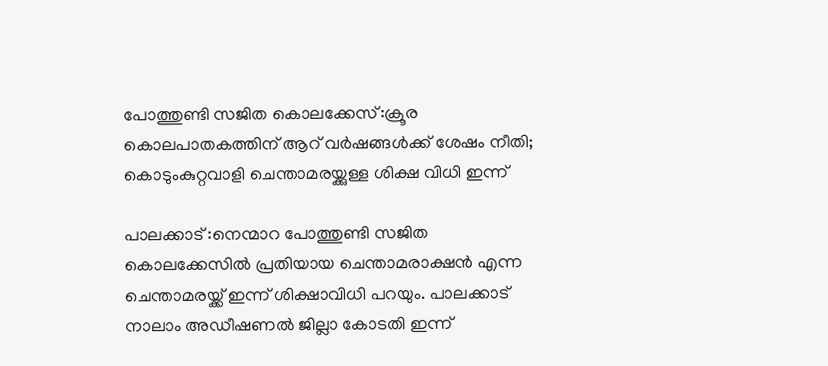പോത്തുണ്ടി സജിത കൊലക്കേസ്:ക്രൂര കൊലപാതകത്തിന് ആറ് വർഷങ്ങൾക്ക് ശേഷം നീതി; കൊടുംകുറ്റവാളി ചെന്താമരയ്ക്കുള്ള ശിക്ഷ വിധി ഇന്ന്

പാലക്കാട് :നെന്മാറ പോത്തുണ്ടി സജിത കൊലക്കേസില്‍ പ്രതിയായ ചെന്താമരാക്ഷൻ എന്ന ചെന്താമരയ്ക്ക് ഇന്ന് ശിക്ഷാവിധി പറയും. പാലക്കാട് നാലാം അഡീഷണല്‍ ജില്ലാ കോടതി ഇന്ന്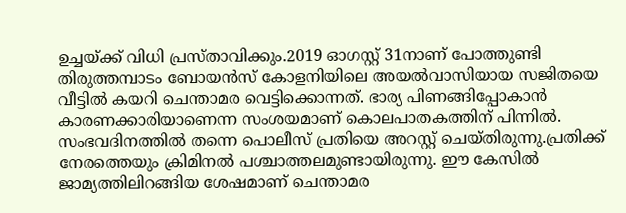ഉച്ചയ്ക്ക് വിധി പ്രസ്താവിക്കും.2019 ഓഗസ്റ്റ് 31നാണ് പോത്തുണ്ടി തിരുത്തമ്പാടം ബോയൻസ് കോളനിയിലെ അയൽവാസിയായ സജിതയെ വീട്ടിൽ കയറി ചെന്താമര വെട്ടിക്കൊന്നത്. ഭാര്യ പിണങ്ങിപ്പോകാൻ കാരണക്കാരിയാണെന്ന സംശയമാണ് കൊലപാതകത്തിന് പിന്നിൽ. സംഭവദിനത്തിൽ തന്നെ പൊലീസ് പ്രതിയെ അറസ്റ്റ് ചെയ്തിരുന്നു.പ്രതിക്ക് നേരത്തെയും ക്രിമിനൽ പശ്ചാത്തലമുണ്ടായിരുന്നു. ഈ കേസിൽ ജാമ്യത്തിലിറങ്ങിയ ശേഷമാണ് ചെന്താമര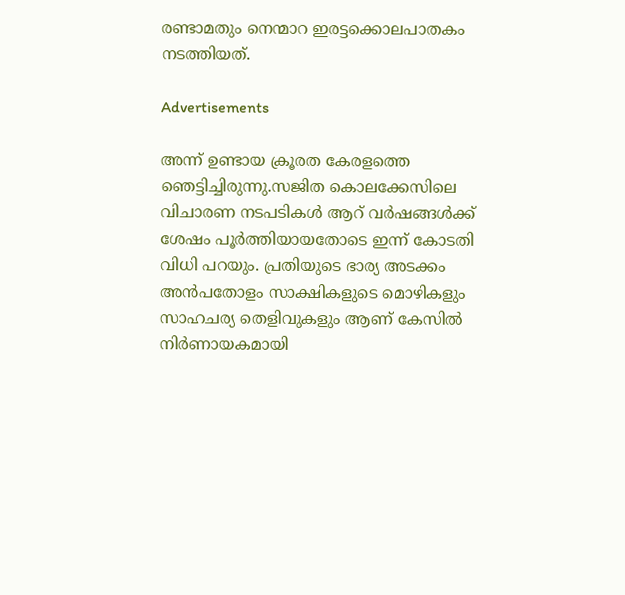രണ്ടാമതും നെന്മാറ ഇരട്ടക്കൊലപാതകം നടത്തിയത്.

Advertisements

അന്ന് ഉണ്ടായ ക്രൂരത കേരളത്തെ ഞെട്ടിച്ചിരുന്നു.സജിത കൊലക്കേസിലെ വിചാരണ നടപടികൾ ആറ് വർഷങ്ങൾക്ക് ശേഷം പൂർത്തിയായതോടെ ഇന്ന് കോടതി വിധി പറയും. പ്രതിയുടെ ഭാര്യ അടക്കം അൻപതോളം സാക്ഷികളുടെ മൊഴികളും സാഹചര്യ തെളിവുകളും ആണ് കേസിൽ നിർണായകമായി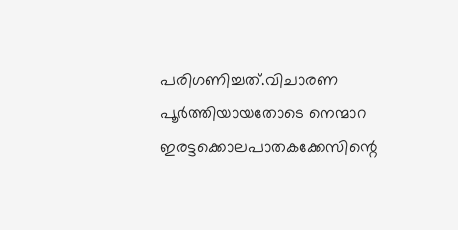പരിഗണിച്ചത്.വിചാരണ പൂർത്തിയായതോടെ നെന്മാറ ഇരട്ടക്കൊലപാതകക്കേസിന്റെ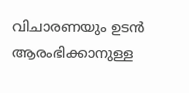വിചാരണയും ഉടൻ ആരംഭിക്കാനുള്ള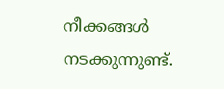നീക്കങ്ങൾ നടക്കുന്നുണ്ട്.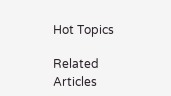Hot Topics

Related Articles